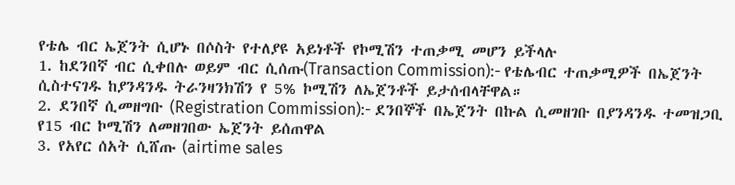የቴሌ ብር ኤጀንት ሲሆኑ በሶስት የተለያዩ አይነቶች የኮሚሽን ተጠቃሚ መሆን ይችላሉ
1. ከደንበኛ ብር ሲቀበሉ ወይም ብር ሲሰጡ(Transaction Commission):- የቴሌብር ተጠቃሚዎች በኤጀንት ሲስተናገዱ ከያንዳንዱ ትራንዛንክሽን የ 5% ኮሚሽን ለኤጀንቶች ይታሰብላቸዋል።
2. ደንበኛ ሲመዘግቡ (Registration Commission):- ደንበኞች በኤጀንት በኩል ሲመዘገቡ በያንዳንዱ ተመዝጋቢ የ15 ብር ኮሚሽን ለመዘገበው ኤጀንት ይሰጠዋል
3. የአየር ሰአት ሲሸጡ (airtime sales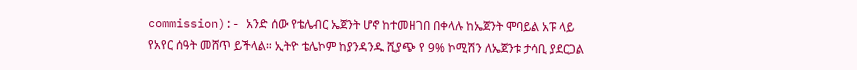commission):- አንድ ሰው የቴሌብር ኤጀንት ሆኖ ከተመዘገበ በቀላሉ ከኤጀንት ሞባይል አፑ ላይ
የአየር ሰዓት መሸጥ ይችላል። ኢትዮ ቴሌኮም ከያንዳንዱ ሺያጭ የ 9% ኮሚሽን ለኤጀንቱ ታሳቢ ያደርጋል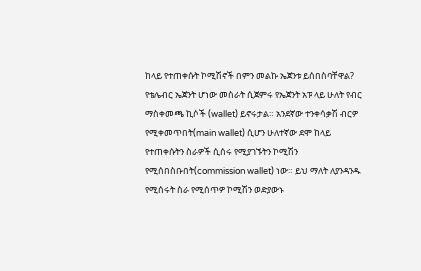ከላይ የተጠቀሱት ኮሚሽኖች በምን መልኩ ኤጀንቱ ይሰበስባቸዋል?
የቴሌብር ኤጀንት ሆነው መስራት ሲጀምሩ የኤጀንት አፑ ላይ ሁለት የብር ማስቀመጫ ኪሶች (wallet) ይኖሩታል። አንደኛው ተንቀሳቃሽ ብርዎ የሚቀመጥበት(main wallet) ሲሆን ሁለተኛው ደሞ ከላይ የተጠቀሱትን ስራዎች ሲሰሩ የሚያገኙትን ኮሚሽን የሚሰበስቡበት(commission wallet) ነው። ይህ ማለት ለያንዳንዱ የሚሰሩት ስራ የሚሰጥዎ ኮሚሽን ወድያውኑ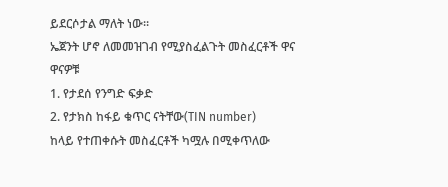ይደርሶታል ማለት ነው።
ኤጀንት ሆኖ ለመመዝገብ የሚያስፈልጉት መስፈርቶች ዋና ዋናዎቹ
1. የታደሰ የንግድ ፍቃድ
2. የታክስ ከፋይ ቁጥር ናትቸው(TIN number)
ከላይ የተጠቀሱት መስፈርቶች ካሟሉ በሚቀጥለው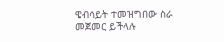ዌብሳይት ተመዝግበው ስራ መጀመር ይችላሉ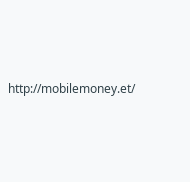http://mobilemoney.et/